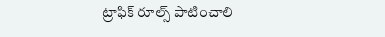ట్రాఫిక్ రూల్స్ పాటించాలి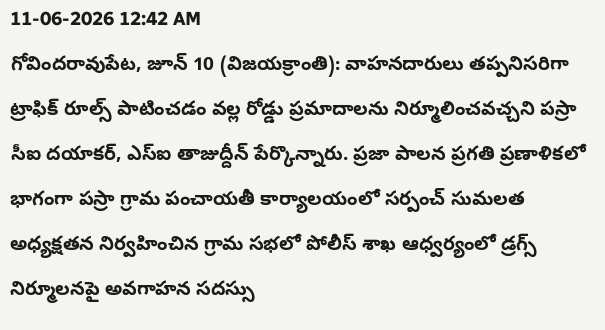11-06-2026 12:42 AM
గోవిందరావుపేట, జూన్ 10 (విజయక్రాంతి): వాహనదారులు తప్పనిసరిగా ట్రాఫిక్ రూల్స్ పాటించడం వల్ల రోడ్డు ప్రమాదాలను నిర్మూలించవచ్చని పస్రా సీఐ దయాకర్, ఎస్ఐ తాజుద్దీన్ పేర్కొన్నారు. ప్రజా పాలన ప్రగతి ప్రణాళికలో భాగంగా పస్రా గ్రామ పంచాయతీ కార్యాలయంలో సర్పంచ్ సుమలత అధ్యక్షతన నిర్వహించిన గ్రామ సభలో పోలీస్ శాఖ ఆధ్వర్యంలో డ్రగ్స్ నిర్మూలనపై అవగాహన సదస్సు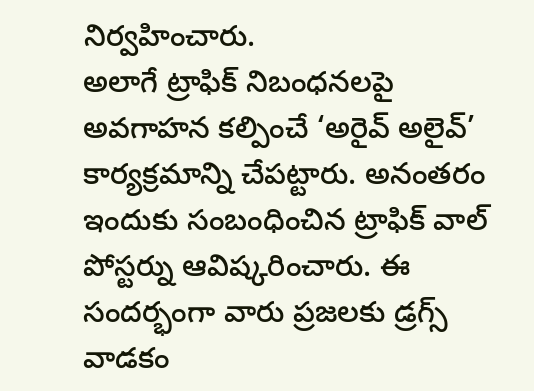నిర్వహించారు.
అలాగే ట్రాఫిక్ నిబంధనలపై అవగాహన కల్పించే ‘అరైవ్ అలైవ్’ కార్యక్రమాన్ని చేపట్టారు. అనంతరం ఇందుకు సంబంధించిన ట్రాఫిక్ వాల్ పోస్టర్ను ఆవిష్కరించారు. ఈ సందర్భంగా వారు ప్రజలకు డ్రగ్స్ వాడకం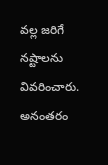వల్ల జరిగే నష్టాలను వివరించారు. అనంతరం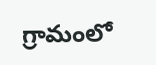గ్రామంలో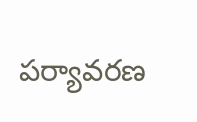పర్యావరణ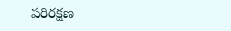పరిరక్షణ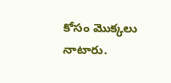కోసం మొక్కలు నాటారు.